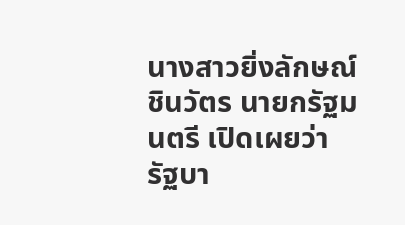นางสาวยิ่งลักษณ์ ชินวัตร นายกรัฐมนตรี เปิดเผยว่า รัฐบา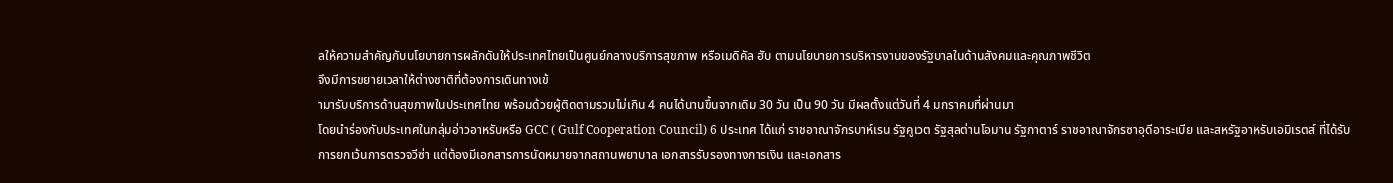ลให้ความสำคัญกับนโยบายการผลักดันให้ประเทศไทยเป็นศูนย์กลางบริการสุขภาพ หรือเมดิคัล ฮับ ตามนโยบายการบริหารงานของรัฐบาลในด้านสังคมและคุณภาพชีวิต
จึงมีการขยายเวลาให้ต่างชาติที่ต้องการเดินทางเข้
ามารับบริการด้านสุขภาพในประเทศไทย พร้อมด้วยผู้ติดตามรวมไม่เกิน 4 คนได้นานขึ้นจากเดิม 30 วัน เป็น 90 วัน มีผลตั้งแต่วันที่ 4 มกราคมที่ผ่านมา
โดยนำร่องกับประเทศในกลุ่มอ่าวอาหรับหรือ GCC ( Gulf Cooperation Council) 6 ประเทศ ได้แก่ ราชอาณาจักรบาห์เรน รัฐคูเวต รัฐสุลต่านโอมาน รัฐกาตาร์ ราชอาณาจักรซาอุดีอาระเบีย และสหรัฐอาหรับเอมิเรตส์ ที่ได้รับการยกเว้นการตรวจวีซ่า แต่ต้องมีเอกสารการนัดหมายจากสถานพยาบาล เอกสารรับรองทางการเงิน และเอกสาร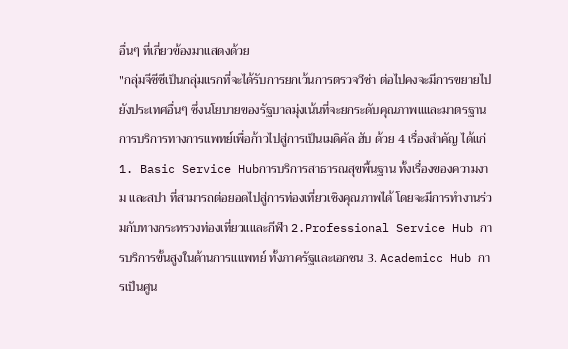อื่นๆ ที่เกี่ยวข้องมาแสดงด้วย
"กลุ่มจีซีซีเป็นกลุ่มแรกที่จะได้รับการยกเว้นการตรวจวีซ่า ต่อไปคงจะมีการขยายไปยังประเทศอื่นๆ ซึ่งนโยบายของรัฐบาลมุ่งเน้นที่จะยกระดับคุณภาพแและมาตรฐานการบริการทางการแพทย์เพื่อก้าวไปสู่การเป็นเมดิคัล ฮับ ด้วย 4 เรื่องสำคัญ ได้แก่ 1. Basic Service Hubการบริการสาธารณสุขพื้นฐาน ทั้งเรื่องของความงาม และสปา ที่สามารถต่อยอดไปสู่การท่องเที่ยวเชิงคุณภาพได้ โดยจะมีการทำงานร่วมกับทางกระทรวงท่องเที่ยวแและกีฬา 2.Professional Service Hub การบริการขั้นสูงในด้านการแแพทย์ ทั้งภาครัฐและเอกชน 3. Academicc Hub การเป็นศูน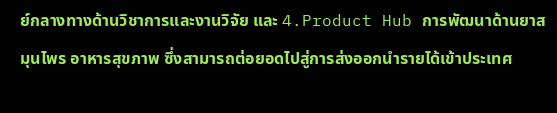ย์กลางทางด้านวิชาการและงานวิจัย และ 4.Product Hub การพัฒนาด้านยาสมุนไพร อาหารสุขภาพ ซึ่งสามารถต่อยอดไปสู่การส่งออกนำรายได้เข้าประเทศ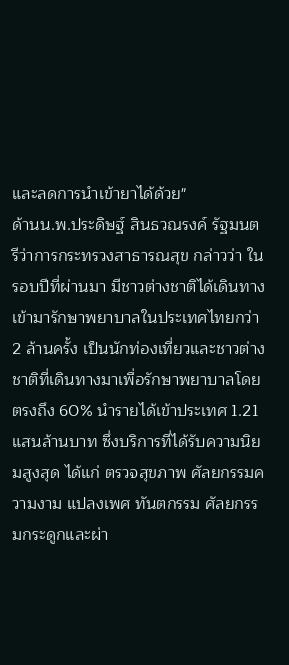และลดการนำเข้ายาได้ด้วย"
ด้านน.พ.ประดิษฐ์ สินธวณรงค์ รัฐมนตรีว่าการกระทรวงสาธารณสุข กล่าวว่า ในรอบปีที่ผ่านมา มีชาวต่างชาติได้เดินทางเข้ามารักษาพยาบาลในประเทศไทยกว่า 2 ล้านครั้ง เป็นนักท่องเที่ยวและชาวต่างชาติที่เดินทางมาเพื่อรักษาพยาบาลโดยตรงถึง 60% นำรายได้เข้าประเทศ 1.21 แสนล้านบาท ซึ่งบริการที่ได้รับความนิยมสูงสุด ได้แก่ ตรวจสุขภาพ ศัลยกรรมความงาม แปลงเพศ ทันตกรรม ศัลยกรรมกระดูกและผ่า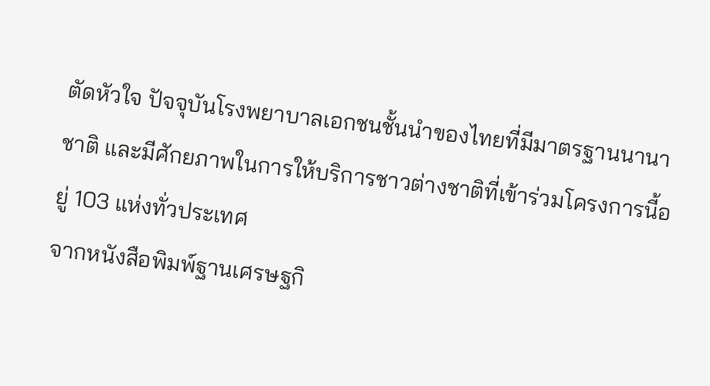ตัดหัวใจ ปัจจุบันโรงพยาบาลเอกชนชั้นนำของไทยที่มีมาตรฐานนานาชาติ และมีศักยภาพในการให้บริการชาวต่างชาติที่เข้าร่วมโครงการนี้อยู่ 103 แห่งทั่วประเทศ
จากหนังสือพิมพ์ฐานเศรษฐกิ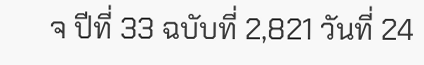จ ปีที่ 33 ฉบับที่ 2,821 วันที่ 24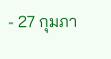- 27 กุมภา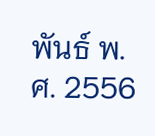พันธ์ พ.ศ. 2556